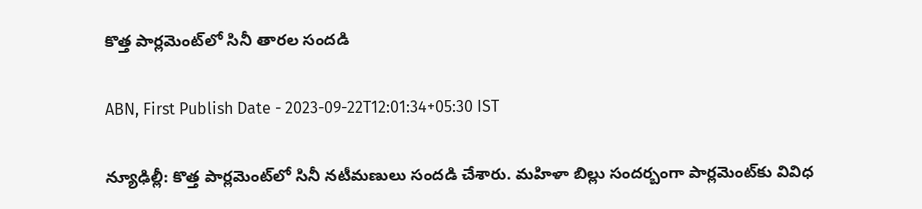కొత్త పార్లమెంట్‌లో సినీ తారల సందడి

ABN, First Publish Date - 2023-09-22T12:01:34+05:30 IST

న్యూఢిల్లీ: కొత్త పార్లమెంట్‌లో సినీ నటీమణులు సందడి చేశారు. మహిళా బిల్లు సందర్బంగా పార్లమెంట్‌కు వివిధ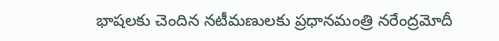భాషలకు చెందిన నటీమణులకు ప్రధానమంత్రి నరేంద్రమోదీ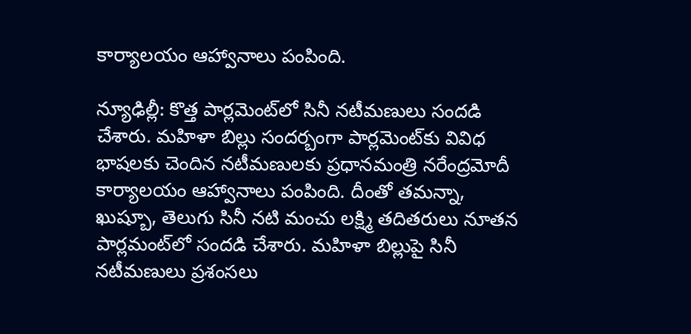కార్యాలయం ఆహ్వానాలు పంపింది.

న్యూఢిల్లీ: కొత్త పార్లమెంట్‌లో సినీ నటీమణులు సందడి చేశారు. మహిళా బిల్లు సందర్బంగా పార్లమెంట్‌కు వివిధ భాషలకు చెందిన నటీమణులకు ప్రధానమంత్రి నరేంద్రమోదీ కార్యాలయం ఆహ్వానాలు పంపింది. దీంతో తమన్నా, ఖుష్బూ, తెలుగు సినీ నటి మంచు లక్ష్మి తదితరులు నూతన పార్లమంట్‌లో సందడి చేశారు. మహిళా బిల్లుపై సినీ నటీమణులు ప్రశంసలు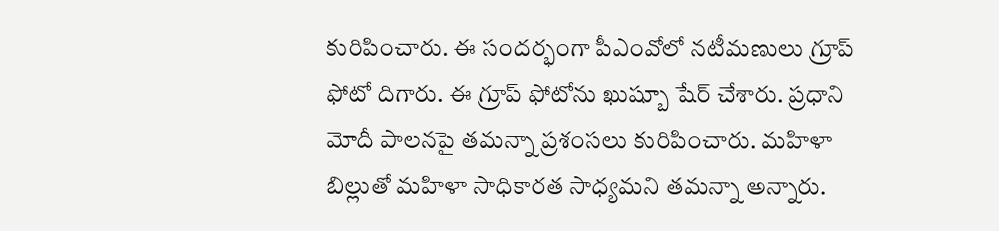కురిపించారు. ఈ సందర్భంగా పీఎంవోలో నటీమణులు గ్రూప్ ఫోటో దిగారు. ఈ గ్రూప్ ఫోటోను ఖుష్బూ షేర్ చేశారు. ప్రధాని మోదీ పాలనపై తమన్నా ప్రశంసలు కురిపించారు. మహిళా బిల్లుతో మహిళా సాధికారత సాధ్యమని తమన్నా అన్నారు.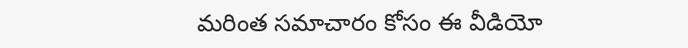మరింత సమాచారం కోసం ఈ వీడియో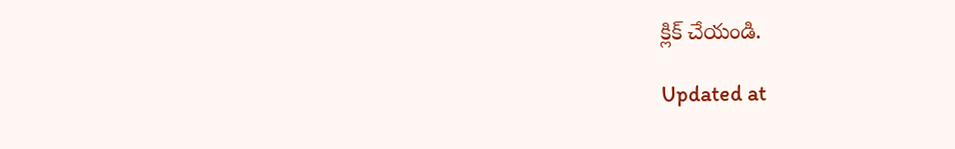క్లిక్ చేయండి.

Updated at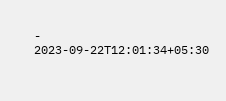- 2023-09-22T12:01:34+05:30